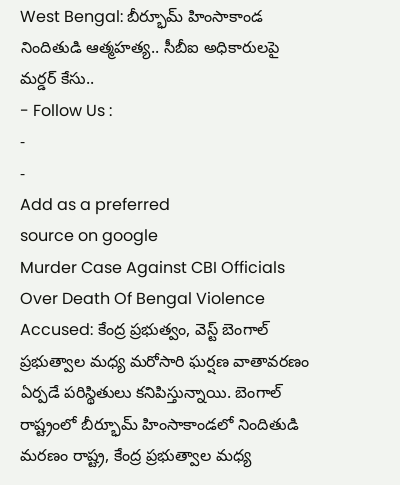West Bengal: బీర్భూమ్ హింసాకాండ నిందితుడి ఆత్మహత్య.. సీబీఐ అధికారులపై మర్డర్ కేసు..
- Follow Us :
-
-
Add as a preferred
source on google
Murder Case Against CBI Officials Over Death Of Bengal Violence Accused: కేంద్ర ప్రభుత్వం, వెస్ట్ బెంగాల్ ప్రభుత్వాల మధ్య మరోసారి ఘర్షణ వాతావరణం ఏర్పడే పరిస్థితులు కనిపిస్తున్నాయి. బెంగాల్ రాష్ట్రంలో బీర్భూమ్ హింసాకాండలో నిందితుడి మరణం రాష్ట్ర, కేంద్ర ప్రభుత్వాల మధ్య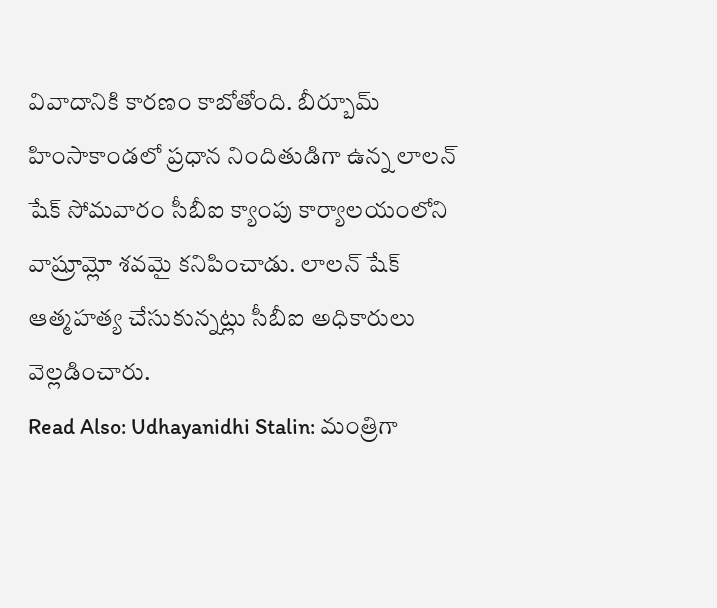వివాదానికి కారణం కాబోతోంది. బీర్బూమ్ హింసాకాండలో ప్రధాన నిందితుడిగా ఉన్న లాలన్ షేక్ సోమవారం సీబీఐ క్యాంపు కార్యాలయంలోని వాష్రూమ్లో శవమై కనిపించాడు. లాలన్ షేక్ ఆత్మహత్య చేసుకున్నట్లు సీబీఐ అధికారులు వెల్లడించారు.
Read Also: Udhayanidhi Stalin: మంత్రిగా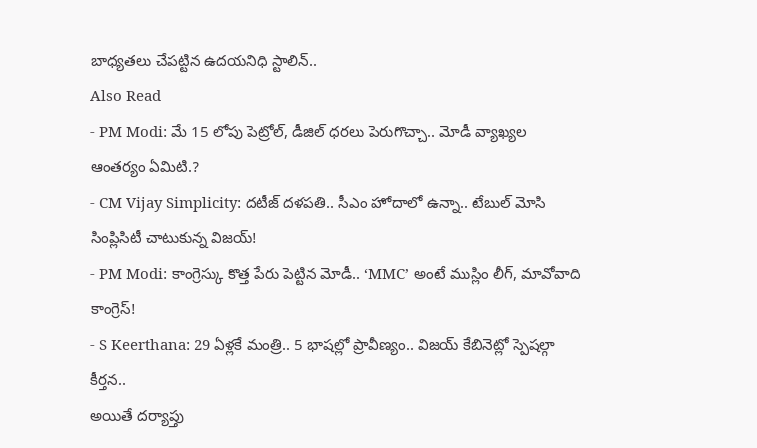బాధ్యతలు చేపట్టిన ఉదయనిధి స్టాలిన్..
Also Read
- PM Modi: మే 15 లోపు పెట్రోల్, డీజిల్ ధరలు పెరుగొచ్చా.. మోడీ వ్యాఖ్యల ఆంతర్యం ఏమిటి.?
- CM Vijay Simplicity: దటీజ్ దళపతి.. సీఎం హోదాలో ఉన్నా.. టేబుల్ మోసి సింప్లిసిటీ చాటుకున్న విజయ్!
- PM Modi: కాంగ్రెస్కు కొత్త పేరు పెట్టిన మోడీ.. ‘MMC’ అంటే ముస్లిం లీగ్, మావోవాది కాంగ్రెస్!
- S Keerthana: 29 ఏళ్లకే మంత్రి.. 5 భాషల్లో ప్రావీణ్యం.. విజయ్ కేబినెట్లో స్పెషల్గా కీర్తన..
అయితే దర్యాప్తు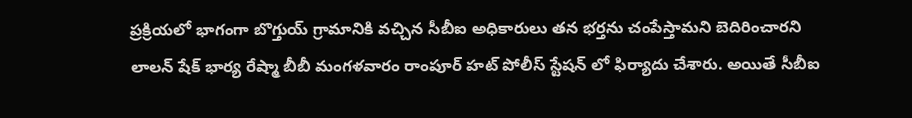ప్రక్రియలో భాగంగా బొగ్తుయ్ గ్రామానికి వచ్చిన సీబీఐ అధికారులు తన భర్తను చంపేస్తామని బెదిరించారని లాలన్ షేక్ భార్య రేష్మా బీబీ మంగళవారం రాంపూర్ హట్ పోలీస్ స్టేషన్ లో ఫిర్యాదు చేశారు. అయితే సీబీఐ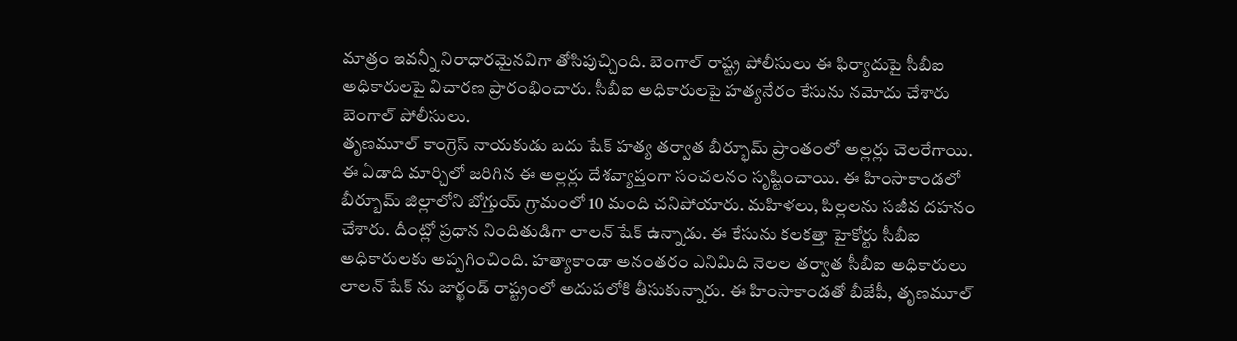మాత్రం ఇవన్నీ నిరాధారమైనవిగా తోసిపుచ్చింది. బెంగాల్ రాష్ట్ర పోలీసులు ఈ ఫిర్యాదుపై సీబీఐ అధికారులపై విచారణ ప్రారంభించారు. సీబీఐ అధికారులపై హత్యనేరం కేసును నమోదు చేశారు బెంగాల్ పోలీసులు.
తృణమూల్ కాంగ్రెస్ నాయకుడు బదు షేక్ హత్య తర్వాత బీర్భూమ్ ప్రాంతంలో అల్లర్లు చెలరేగాయి. ఈ ఏడాది మార్చిలో జరిగిన ఈ అల్లర్లు దేశవ్యాప్తంగా సంచలనం సృష్టించాయి. ఈ హింసాకాండలో బీర్బూమ్ జిల్లాలోని బోగ్తుయ్ గ్రామంలో 10 మంది చనిపోయారు. మహిళలు, పిల్లలను సజీవ దహనం చేశారు. దీంట్లో ప్రధాన నిందితుడిగా లాలన్ షేక్ ఉన్నాడు. ఈ కేసును కలకత్తా హైకోర్టు సీబీఐ అధికారులకు అప్పగించింది. హత్యాకాండా అనంతరం ఎనిమిది నెలల తర్వాత సీబీఐ అధికారులు లాలన్ షేక్ ను జార్ఖండ్ రాష్ట్రంలో అదుపలోకి తీసుకున్నారు. ఈ హింసాకాండతో బీజేపీ, తృణమూల్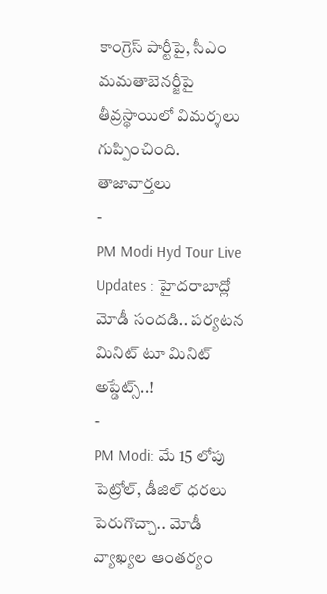కాంగ్రెస్ పార్టీపై, సీఎం మమతాబెనర్జీపై తీవ్రస్థాయిలో విమర్శలు గుప్పించింది.
తాజావార్తలు
-
PM Modi Hyd Tour Live Updates : హైదరాబాద్లో మోడీ సందడి.. పర్యటన మినిట్ టూ మినిట్ అప్డేట్స్..!
-
PM Modi: మే 15 లోపు పెట్రోల్, డీజిల్ ధరలు పెరుగొచ్చా.. మోడీ వ్యాఖ్యల ఆంతర్యం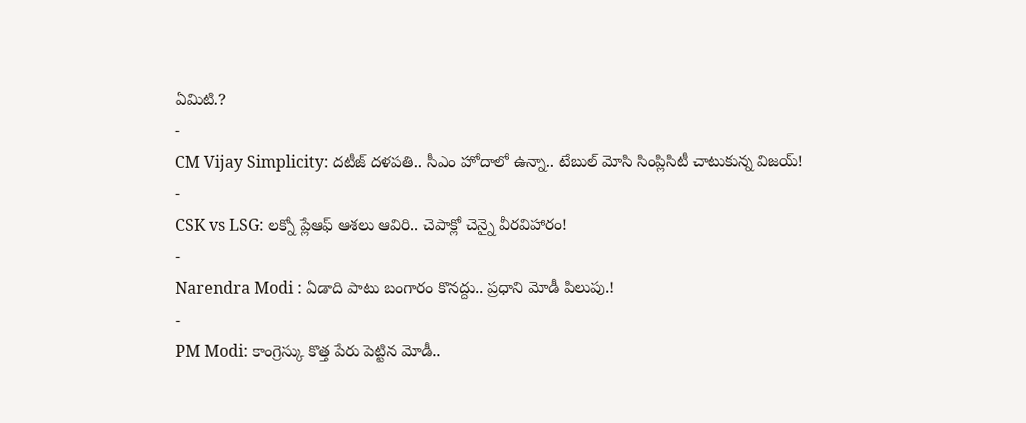ఏమిటి.?
-
CM Vijay Simplicity: దటీజ్ దళపతి.. సీఎం హోదాలో ఉన్నా.. టేబుల్ మోసి సింప్లిసిటీ చాటుకున్న విజయ్!
-
CSK vs LSG: లక్నో ప్లేఆఫ్ ఆశలు ఆవిరి.. చెపాక్లో చెన్నై వీరవిహారం!
-
Narendra Modi : ఏడాది పాటు బంగారం కొనద్దు.. ప్రధాని మోడీ పిలుపు.!
-
PM Modi: కాంగ్రెస్కు కొత్త పేరు పెట్టిన మోడీ..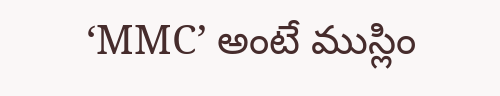‘MMC’ అంటే ముస్లిం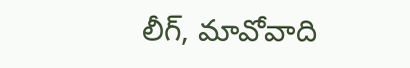లీగ్, మావోవాది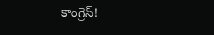కాంగ్రెస్!